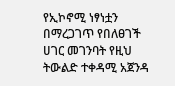የኢኮኖሚ ነፃነቷን በማረጋገጥ የበለፀገች ሀገር መገንባት የዚህ ትውልድ ተቀዳሚ አጀንዳ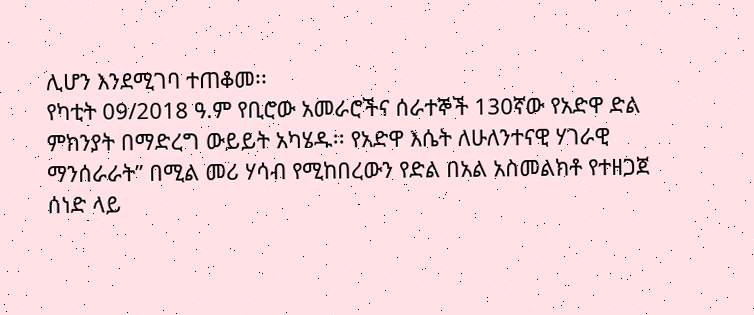ሊሆን እንደሚገባ ተጠቆመ፡፡
የካቲት 09/2018 ዓ.ም የቢሮው አመራሮችና ሰራተኞች 130ኛው የአድዋ ድል ምክንያት በማድረግ ውይይት አካሄዱ፡፡ የአድዋ እሴት ለሁለንተናዊ ሃገራዊ ማንሰራራት” በሚል መሪ ሃሳብ የሚከበረውን የድል በአል አስመልክቶ የተዘጋጀ ሰነድ ላይ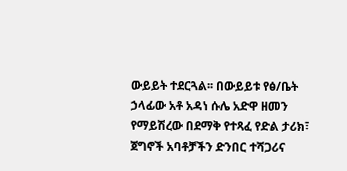ውይይት ተደርጓል፡፡ በውይይቱ የፅ/ቤት ኃላፊው አቶ አዳነ ሱሌ አድዋ ዘመን የማይሽረው በደማቅ የተጻፈ የድል ታሪክ፣ ጀግኖች አባቶቻችን ድንበር ተሻጋሪና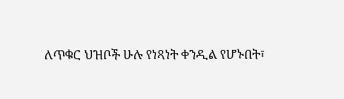ለጥቁር ህዝቦች ሁሉ የነጻነት ቀንዲል የሆኑበት፣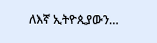ለእኛ ኢትዮጲያውን…